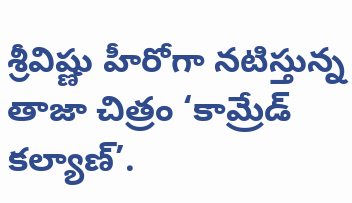శ్రీవిష్ణు హీరోగా నటిస్తున్న తాజా చిత్రం ‘కామ్రేడ్ కల్యాణ్’.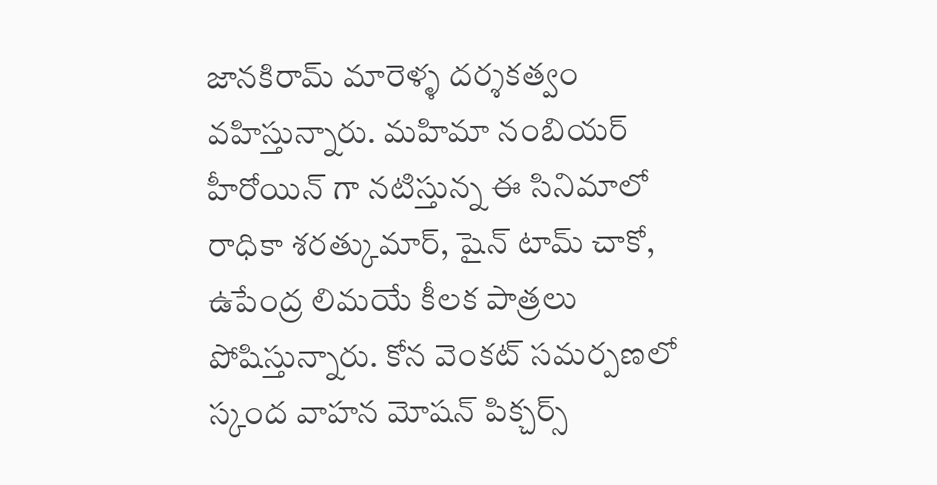జానకిరామ్ మారెళ్ళ దర్శకత్వం వహిస్తున్నారు. మహిమా నంబియర్ హీరోయిన్ గా నటిస్తున్న ఈ సినిమాలో రాధికా శరత్కుమార్, షైన్ టామ్ చాకో, ఉపేంద్ర లిమయే కీలక పాత్రలు పోషిస్తున్నారు. కోన వెంకట్ సమర్పణలో స్కంద వాహన మోషన్ పిక్చర్స్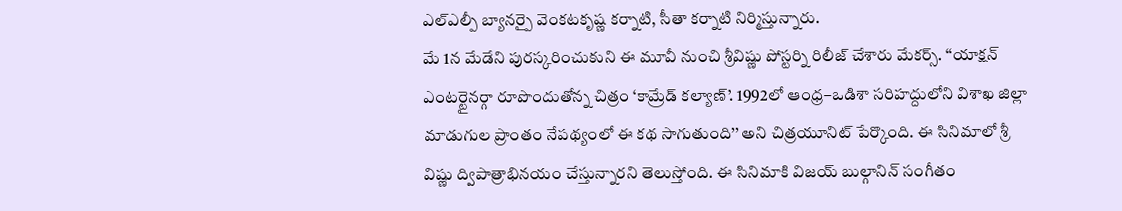ఎల్ఎల్పీ బ్యానర్పై వెంకటకృష్ణ కర్నాటి, సీతా కర్నాటి నిర్మిస్తున్నారు.
మే 1న మేడేని పురస్కరించుకుని ఈ మూవీ నుంచి శ్రీవిష్ణు పోస్టర్ని రిలీజ్ చేశారు మేకర్స్. ‘‘యాక్షన్ ఎంటర్టైనర్గా రూపొందుతోన్న చిత్రం ‘కామ్రేడ్ కల్యాణ్’. 1992లో ఆంధ్ర–ఒడిశా సరిహద్దులోని విశాఖ జిల్లా మాడుగుల ప్రాంతం నేపథ్యంలో ఈ కథ సాగుతుంది’’ అని చిత్రయూనిట్ పేర్కొంది. ఈ సినిమాలో శ్రీ విష్ణు ద్విపాత్రాభినయం చేస్తున్నారని తెలుస్తోంది. ఈ సినిమాకి విజయ్ బుల్గానిన్ సంగీతం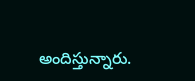అందిస్తున్నారు.